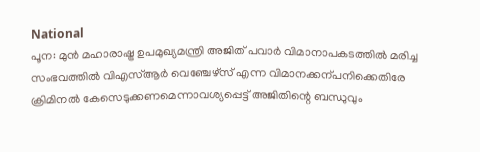National
പൂന: മുൻ മഹാരാഷ്ട്ര ഉപമുഖ്യമന്ത്രി അജിത് പവാർ വിമാനാപകടത്തിൽ മരിച്ച സംഭവത്തിൽ വിഎസ്ആർ വെഞ്ചേഴ്സ് എന്ന വിമാനക്കന്പനിക്കെതിരേ ക്രിമിനൽ കേസെടുക്കണമെന്നാവശ്യപ്പെട്ട് അജിതിന്റെ ബന്ധുവും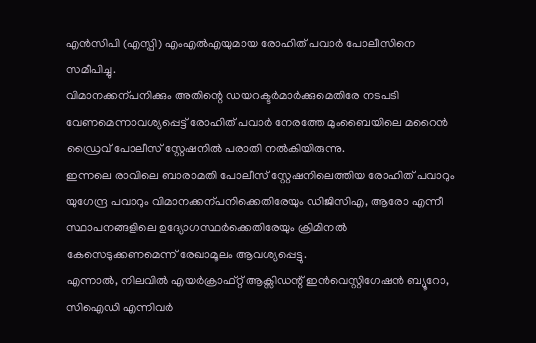എൻസിപി (എസ്പി) എംഎൽഎയുമായ രോഹിത് പവാർ പോലീസിനെ സമീപിച്ചു.
വിമാനക്കന്പനിക്കും അതിന്റെ ഡയറക്ടർമാർക്കുമെതിരേ നടപടി വേണമെന്നാവശ്യപ്പെട്ട് രോഹിത് പവാർ നേരത്തേ മുംബൈയിലെ മറൈൻ ഡ്രൈവ് പോലീസ് സ്റ്റേഷനിൽ പരാതി നൽകിയിരുന്നു.
ഇന്നലെ രാവിലെ ബാരാമതി പോലീസ് സ്റ്റേഷനിലെത്തിയ രോഹിത് പവാറും യുഗേന്ദ്ര പവാറും വിമാനക്കന്പനിക്കെതിരേയും ഡിജിസിഎ, ആരോ എന്നീ സ്ഥാപനങ്ങളിലെ ഉദ്യോഗസ്ഥർക്കെതിരേയും ക്രിമിനൽ കേസെടുക്കണമെന്ന് രേഖാമൂലം ആവശ്യപ്പെട്ടു.
എന്നാൽ, നിലവിൽ എയർക്രാഫ്റ്റ് ആക്സിഡന്റ് ഇൻവെസ്റ്റിഗേഷൻ ബ്യൂറോ, സിഐഡി എന്നിവർ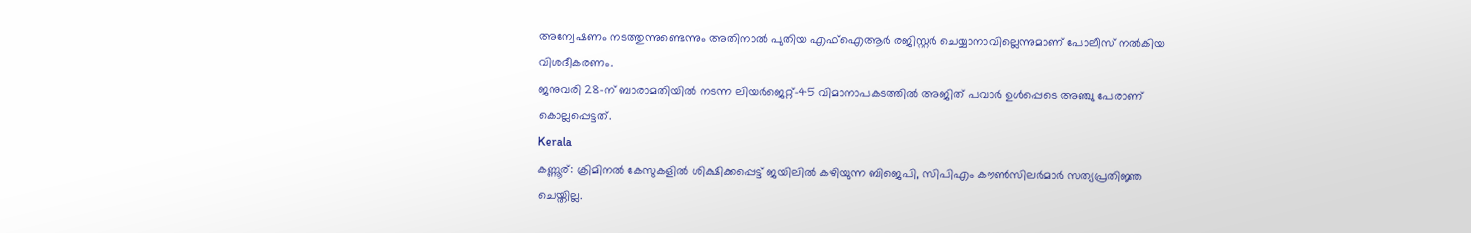അന്വേഷണം നടത്തുന്നുണ്ടെന്നും അതിനാൽ പുതിയ എഫ്ഐആർ രജിസ്റ്റർ ചെയ്യാനാവില്ലെന്നുമാണ് പോലീസ് നൽകിയ വിശദീകരണം.
ജനുവരി 28-ന് ബാരാമതിയിൽ നടന്ന ലിയർജെറ്റ്-45 വിമാനാപകടത്തിൽ അജിത് പവാർ ഉൾപ്പെടെ അഞ്ചു പേരാണ് കൊല്ലപ്പെട്ടത്.
Kerala
കണ്ണൂര്: ക്രിമിനൽ കേസുകളിൽ ശിക്ഷിക്കപ്പെട്ട് ജയിലിൽ കഴിയുന്ന ബിജെപി, സിപിഎം കൗൺസിലർമാർ സത്യപ്രതിജ്ഞ ചെയ്തില്ല.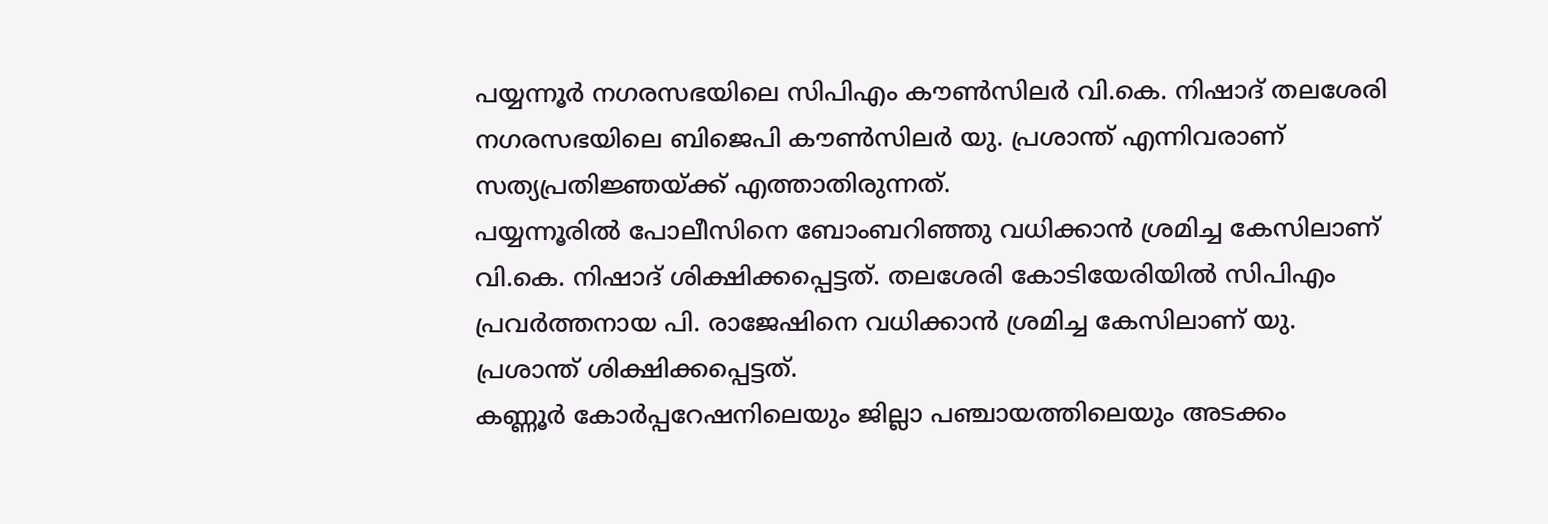പയ്യന്നൂർ നഗരസഭയിലെ സിപിഎം കൗൺസിലർ വി.കെ. നിഷാദ് തലശേരി നഗരസഭയിലെ ബിജെപി കൗൺസിലർ യു. പ്രശാന്ത് എന്നിവരാണ് സത്യപ്രതിജ്ഞയ്ക്ക് എത്താതിരുന്നത്.
പയ്യന്നൂരിൽ പോലീസിനെ ബോംബറിഞ്ഞു വധിക്കാൻ ശ്രമിച്ച കേസിലാണ് വി.കെ. നിഷാദ് ശിക്ഷിക്കപ്പെട്ടത്. തലശേരി കോടിയേരിയിൽ സിപിഎം പ്രവർത്തനായ പി. രാജേഷിനെ വധിക്കാൻ ശ്രമിച്ച കേസിലാണ് യു. പ്രശാന്ത് ശിക്ഷിക്കപ്പെട്ടത്.
കണ്ണൂർ കോർപ്പറേഷനിലെയും ജില്ലാ പഞ്ചായത്തിലെയും അടക്കം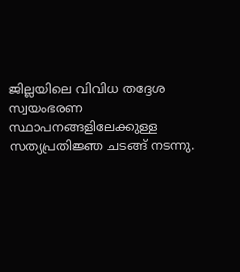ജില്ലയിലെ വിവിധ തദ്ദേശ സ്വയംഭരണ സ്ഥാപനങ്ങളിലേക്കുള്ള സത്യപ്രതിജ്ഞ ചടങ്ങ് നടന്നു.